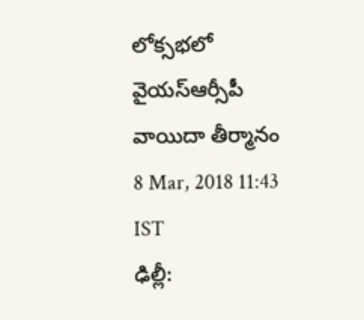లోక్సభలో వైయస్ఆర్సీపీ వాయిదా తీర్మానం
8 Mar, 2018 11:43 IST
ఢిల్లీ: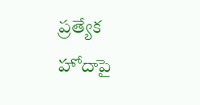ప్రత్యేక హోదాపై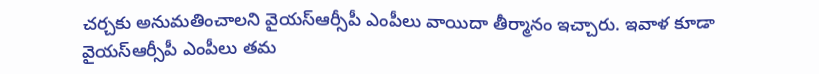చర్చకు అనుమతించాలని వైయస్ఆర్సీపీ ఎంపీలు వాయిదా తీర్మానం ఇచ్చారు. ఇవాళ కూడా వైయస్ఆర్సీపీ ఎంపీలు తమ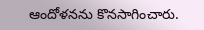ఆందోళనను కొనసాగించారు.